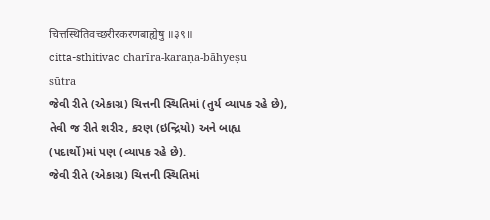चित्तस्थितिवच्छरीरकरणबाह्येषु ॥३९॥
citta-sthitivac charīra-karaṇa-bāhyeṣu
sūtra
જેવી રીતે (એકાગ્ર) ચિત્તની સ્થિતિમાં (તુર્ય વ્યાપક રહે છે), તેવી જ રીતે શરીર, કરણ (ઇન્દ્રિયો) અને બાહ્ય (પદાર્થો)માં પણ (વ્યાપક રહે છે).
જેવી રીતે (એકાગ્ર) ચિત્તની સ્થિતિમાં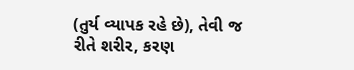(તુર્ય વ્યાપક રહે છે), તેવી જ રીતે શરીર, કરણ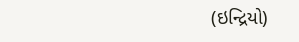(ઇન્દ્રિયો)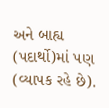અને બાહ્ય (પદાર્થો)માં પણ (વ્યાપક રહે છે).